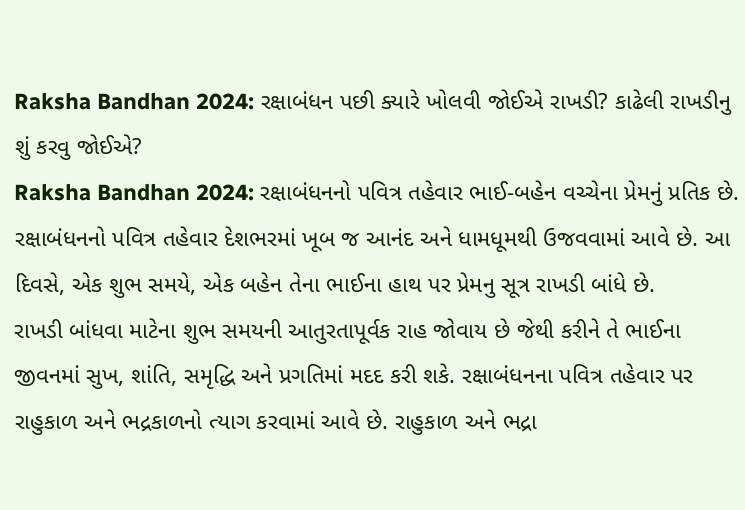Raksha Bandhan 2024: રક્ષાબંધન પછી ક્યારે ખોલવી જોઈએ રાખડી? કાઢેલી રાખડીનુ શું કરવુ જોઈએ?
Raksha Bandhan 2024: રક્ષાબંધનનો પવિત્ર તહેવાર ભાઈ-બહેન વચ્ચેના પ્રેમનું પ્રતિક છે. રક્ષાબંધનનો પવિત્ર તહેવાર દેશભરમાં ખૂબ જ આનંદ અને ધામધૂમથી ઉજવવામાં આવે છે. આ દિવસે, એક શુભ સમયે, એક બહેન તેના ભાઈના હાથ પર પ્રેમનુ સૂત્ર રાખડી બાંધે છે.
રાખડી બાંધવા માટેના શુભ સમયની આતુરતાપૂર્વક રાહ જોવાય છે જેથી કરીને તે ભાઈના જીવનમાં સુખ, શાંતિ, સમૃદ્ધિ અને પ્રગતિમાં મદદ કરી શકે. રક્ષાબંધનના પવિત્ર તહેવાર પર રાહુકાળ અને ભદ્રકાળનો ત્યાગ કરવામાં આવે છે. રાહુકાળ અને ભદ્રા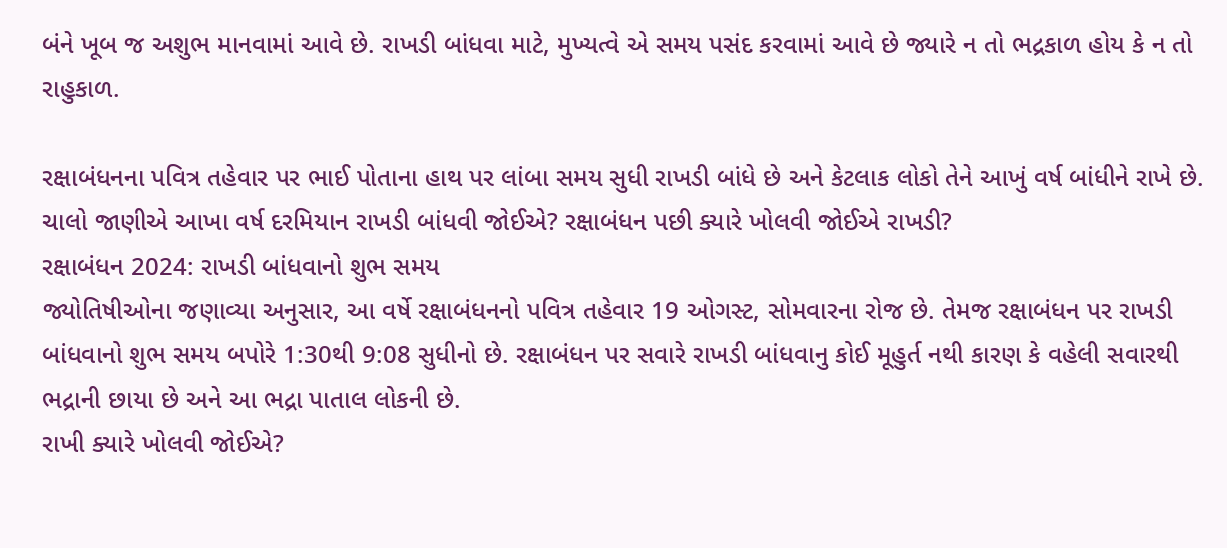બંને ખૂબ જ અશુભ માનવામાં આવે છે. રાખડી બાંધવા માટે, મુખ્યત્વે એ સમય પસંદ કરવામાં આવે છે જ્યારે ન તો ભદ્રકાળ હોય કે ન તો રાહુકાળ.

રક્ષાબંધનના પવિત્ર તહેવાર પર ભાઈ પોતાના હાથ પર લાંબા સમય સુધી રાખડી બાંધે છે અને કેટલાક લોકો તેને આખું વર્ષ બાંધીને રાખે છે. ચાલો જાણીએ આખા વર્ષ દરમિયાન રાખડી બાંધવી જોઈએ? રક્ષાબંધન પછી ક્યારે ખોલવી જોઈએ રાખડી?
રક્ષાબંધન 2024: રાખડી બાંધવાનો શુભ સમય
જ્યોતિષીઓના જણાવ્યા અનુસાર, આ વર્ષે રક્ષાબંધનનો પવિત્ર તહેવાર 19 ઓગસ્ટ, સોમવારના રોજ છે. તેમજ રક્ષાબંધન પર રાખડી બાંધવાનો શુભ સમય બપોરે 1:30થી 9:08 સુધીનો છે. રક્ષાબંધન પર સવારે રાખડી બાંધવાનુ કોઈ મૂહુર્ત નથી કારણ કે વહેલી સવારથી ભદ્રાની છાયા છે અને આ ભદ્રા પાતાલ લોકની છે.
રાખી ક્યારે ખોલવી જોઈએ?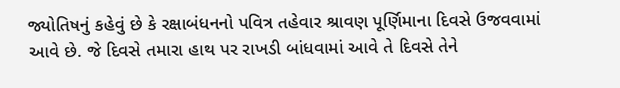જ્યોતિષનું કહેવું છે કે રક્ષાબંધનનો પવિત્ર તહેવાર શ્રાવણ પૂર્ણિમાના દિવસે ઉજવવામાં આવે છે. જે દિવસે તમારા હાથ પર રાખડી બાંધવામાં આવે તે દિવસે તેને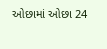ઓછામાં ઓછા 24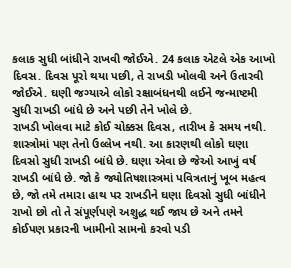કલાક સુધી બાંધીને રાખવી જોઈએ. 24 કલાક એટલે એક આખો દિવસ. દિવસ પૂરો થયા પછી, તે રાખડી ખોલવી અને ઉતારવી જોઈએ. ઘણી જગ્યાએ લોકો રક્ષાબંધનથી લઈને જન્માષ્ટમી સુધી રાખડી બાંધે છે અને પછી તેને ખોલે છે.
રાખડી ખોલવા માટે કોઈ ચોક્કસ દિવસ, તારીખ કે સમય નથી. શાસ્ત્રોમાં પણ તેનો ઉલ્લેખ નથી. આ કારણથી લોકો ઘણા દિવસો સુધી રાખડી બાંધે છે. ઘણા એવા છે જેઓ આખું વર્ષ રાખડી બાંધે છે. જો કે જ્યોતિષશાસ્ત્રમાં પવિત્રતાનું ખૂબ મહત્વ છે, જો તમે તમારા હાથ પર રાખડીને ઘણા દિવસો સુધી બાંધીને રાખો છો તો તે સંપૂર્ણપણે અશુદ્ધ થઈ જાય છે અને તમને કોઈપણ પ્રકારની ખામીનો સામનો કરવો પડી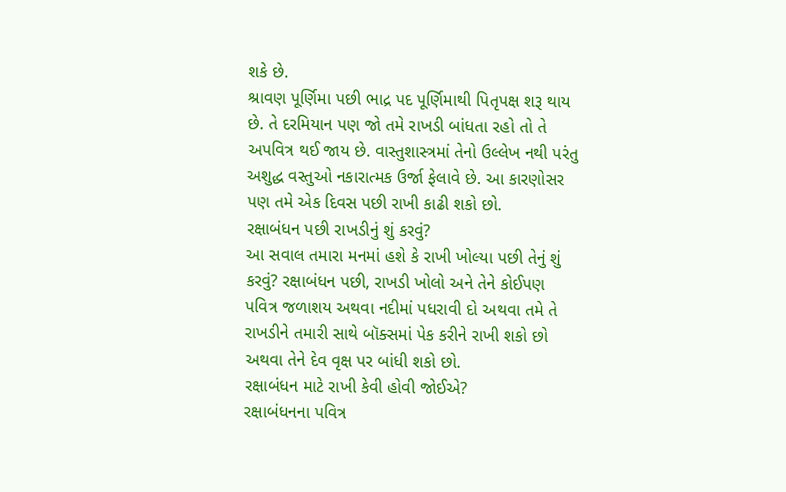શકે છે.
શ્રાવણ પૂર્ણિમા પછી ભાદ્ર પદ પૂર્ણિમાથી પિતૃપક્ષ શરૂ થાય છે. તે દરમિયાન પણ જો તમે રાખડી બાંધતા રહો તો તે અપવિત્ર થઈ જાય છે. વાસ્તુશાસ્ત્રમાં તેનો ઉલ્લેખ નથી પરંતુ અશુદ્ધ વસ્તુઓ નકારાત્મક ઉર્જા ફેલાવે છે. આ કારણોસર પણ તમે એક દિવસ પછી રાખી કાઢી શકો છો.
રક્ષાબંધન પછી રાખડીનું શું કરવું?
આ સવાલ તમારા મનમાં હશે કે રાખી ખોલ્યા પછી તેનું શું કરવું? રક્ષાબંધન પછી, રાખડી ખોલો અને તેને કોઈપણ પવિત્ર જળાશય અથવા નદીમાં પધરાવી દો અથવા તમે તે રાખડીને તમારી સાથે બૉક્સમાં પેક કરીને રાખી શકો છો અથવા તેને દેવ વૃક્ષ પર બાંધી શકો છો.
રક્ષાબંધન માટે રાખી કેવી હોવી જોઈએ?
રક્ષાબંધનના પવિત્ર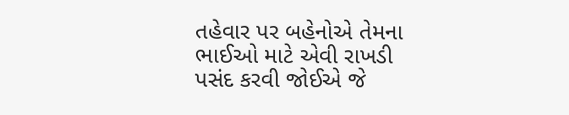તહેવાર પર બહેનોએ તેમના ભાઈઓ માટે એવી રાખડી પસંદ કરવી જોઈએ જે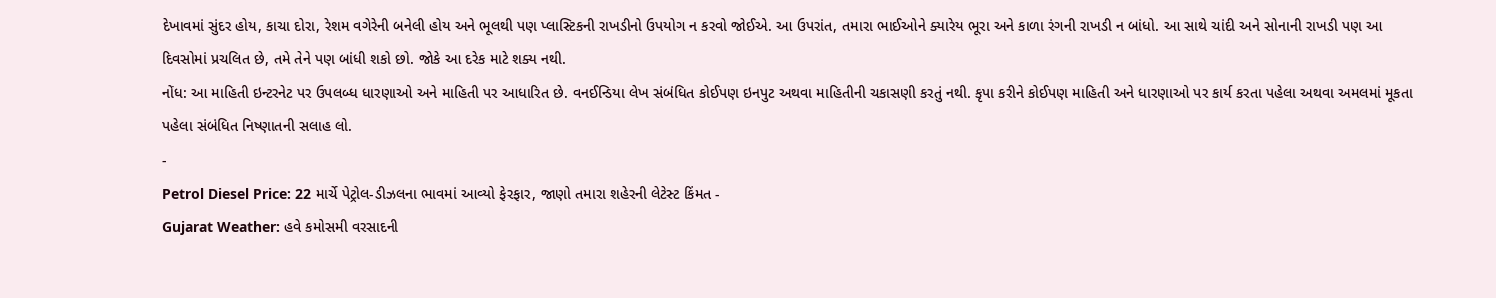દેખાવમાં સુંદર હોય, કાચા દોરા, રેશમ વગેરેની બનેલી હોય અને ભૂલથી પણ પ્લાસ્ટિકની રાખડીનો ઉપયોગ ન કરવો જોઈએ. આ ઉપરાંત, તમારા ભાઈઓને ક્યારેય ભૂરા અને કાળા રંગની રાખડી ન બાંધો. આ સાથે ચાંદી અને સોનાની રાખડી પણ આ દિવસોમાં પ્રચલિત છે, તમે તેને પણ બાંધી શકો છો. જોકે આ દરેક માટે શક્ય નથી.
નોંધ: આ માહિતી ઇન્ટરનેટ પર ઉપલબ્ધ ધારણાઓ અને માહિતી પર આધારિત છે. વનઈન્ડિયા લેખ સંબંધિત કોઈપણ ઇનપુટ અથવા માહિતીની ચકાસણી કરતું નથી. કૃપા કરીને કોઈપણ માહિતી અને ધારણાઓ પર કાર્ય કરતા પહેલા અથવા અમલમાં મૂકતા પહેલા સંબંધિત નિષ્ણાતની સલાહ લો.
-
Petrol Diesel Price: 22 માર્ચે પેટ્રોલ-ડીઝલના ભાવમાં આવ્યો ફેરફાર, જાણો તમારા શહેરની લેટેસ્ટ કિંમત -
Gujarat Weather: હવે કમોસમી વરસાદની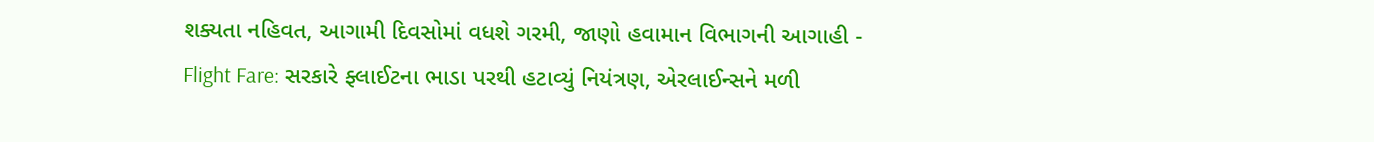શક્યતા નહિવત, આગામી દિવસોમાં વધશે ગરમી, જાણો હવામાન વિભાગની આગાહી -
Flight Fare: સરકારે ફ્લાઈટના ભાડા પરથી હટાવ્યું નિયંત્રણ, એરલાઈન્સને મળી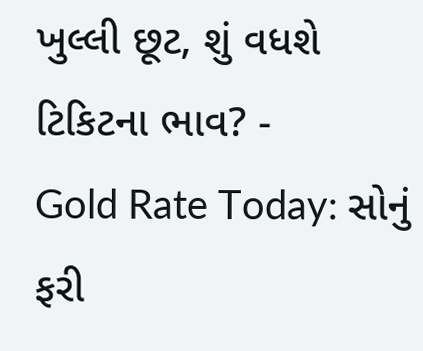ખુલ્લી છૂટ, શું વધશે ટિકિટના ભાવ? -
Gold Rate Today: સોનું ફરી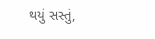થયું સસ્તું,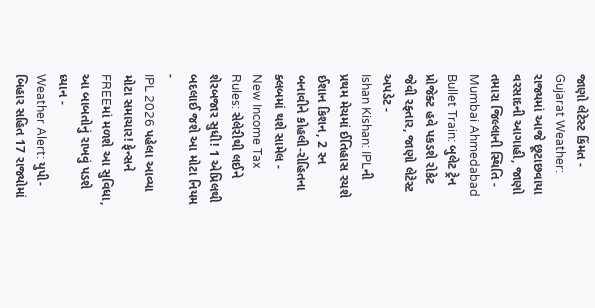જાણો લેટેસ્ટ કિંમત -
Gujarat Weather: રાજ્યમાં આજે છૂટાછવાયા વરસાદની આગાહી, જાણો તમારા જિલ્લાની સ્થિતિ -
Mumbai Ahmedabad Bullet Train: બુલેટ ટ્રેન પ્રોજેક્ટ હવે પકડશે રોકેટ જેવી રફ્તાર, જાણો લેટેસ્ટ અપડેટ -
Ishan Kishan: IPLની પ્રથમ મેચમાં ઈતિહાસ રચશે ઈશાન કિશન, 2 રન બનાવીને કોહલી-રોહિતના ક્લબમાં થશે સામેલ -
New Income Tax Rules: સેલેરીથી લઈને શેરબજાર સુધી! 1 એપ્રિલથી બદલાઈ જશે આ મોટા નિયમ -
IPL 2026 પહેલા આવ્યા મોટા સમાચાર! ફેન્સને FREEમાં મળશે આ સુવિધા, આ બાબતોનું રાખવું પડશે ધ્યાન -
Weather Alert: યુપી-બિહાર સહિત 17 રાજ્યોમાં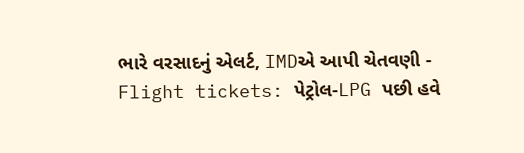ભારે વરસાદનું એલર્ટ, IMDએ આપી ચેતવણી -
Flight tickets: પેટ્રોલ-LPG પછી હવે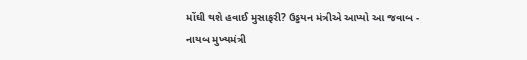મોંઘી થશે હવાઈ મુસાફરી? ઉડ્ડયન મંત્રીએ આપ્યો આ જવાબ -
નાયબ મુખ્યમંત્રી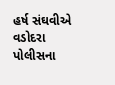હર્ષ સંઘવીએ વડોદરા પોલીસના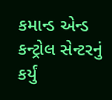કમાન્ડ એન્ડ કન્ટ્રોલ સેન્ટરનું કર્યું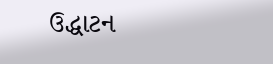ઉદ્ધાટન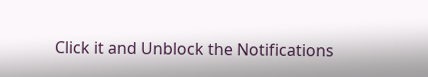Click it and Unblock the Notifications